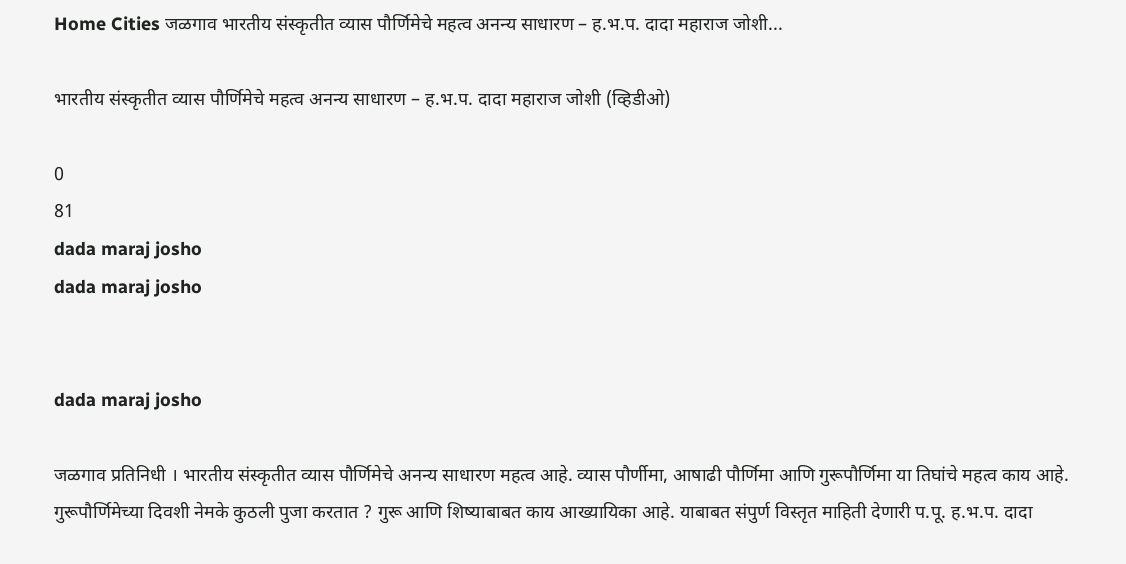Home Cities जळगाव भारतीय संस्कृतीत व्यास पौर्णिमेचे महत्व अनन्य साधारण – ह.भ.प. दादा महाराज जोशी...

भारतीय संस्कृतीत व्यास पौर्णिमेचे महत्व अनन्य साधारण – ह.भ.प. दादा महाराज जोशी (व्हिडीओ)

0
81
dada maraj josho
dada maraj josho


dada maraj josho

जळगाव प्रतिनिधी । भारतीय संस्कृतीत व्यास पौर्णिमेचे अनन्य साधारण महत्व आहे. व्यास पौर्णीमा, आषाढी पौर्णिमा आणि गुरूपौर्णिमा या तिघांचे महत्व काय आहे. गुरूपौर्णिमेच्या दिवशी नेमके कुठली पुजा करतात ? गुरू आणि शिष्याबाबत काय आख्यायिका आहे. याबाबत संपुर्ण विस्तृत माहिती देणारी प.पू. ह.भ.प. दादा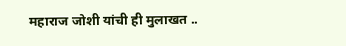महाराज जोशी यांची ही मुलाखत ..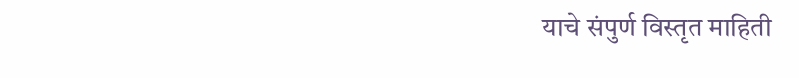याचे संपुर्ण विस्तृत माहिती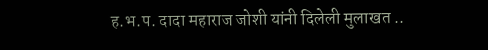ह.भ.प. दादा महाराज जोशी यांनी दिलेली मुलाखत ..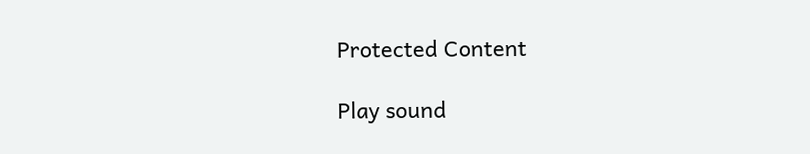Protected Content

Play sound